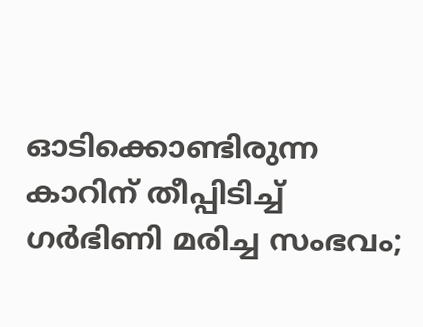ഓടിക്കൊണ്ടിരുന്ന കാറിന് തീപ്പിടിച്ച്‌ ഗര്‍ഭിണി മരിച്ച സംഭവം;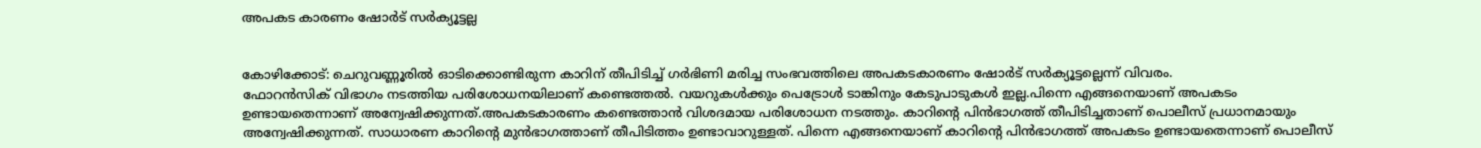അപകട കാരണം ഷോര്‍ട് സര്‍ക്യൂട്ടല്ല


കോഴിക്കോട്: ചെറുവണ്ണൂരില്‍ ഓടിക്കൊണ്ടിരുന്ന കാറിന് തീപിടിച്ച്‌ ഗർഭിണി മരിച്ച സംഭവത്തിലെ അപകടകാരണം ഷോർട് സർക്യൂട്ടല്ലെന്ന് വിവരം.
ഫോറൻസിക് വിഭാഗം നടത്തിയ പരിശോധനയിലാണ് കണ്ടെത്തല്‍. വയറുകള്‍ക്കും പെട്രോള്‍ ടാങ്കിനും കേടുപാടുകള്‍ ഇല്ല.പിന്നെ എങ്ങനെയാണ് അപകടം ഉണ്ടായതെന്നാണ് അന്വേഷിക്കുന്നത്.അപകടകാരണം കണ്ടെത്താൻ വിശദമായ പരിശോധന നടത്തും. കാറിൻ്റെ പിൻഭാഗത്ത് തീപിടിച്ചതാണ് പൊലീസ് പ്രധാനമായും അന്വേഷിക്കുന്നത്. സാധാരണ കാറിൻ്റെ മുൻഭാഗത്താണ് തീപിടിത്തം ഉണ്ടാവാറുള്ളത്. പിന്നെ എങ്ങനെയാണ് കാറിൻ്റെ പിൻഭാഗത്ത് അപകടം ഉണ്ടായതെന്നാണ് പൊലീസ്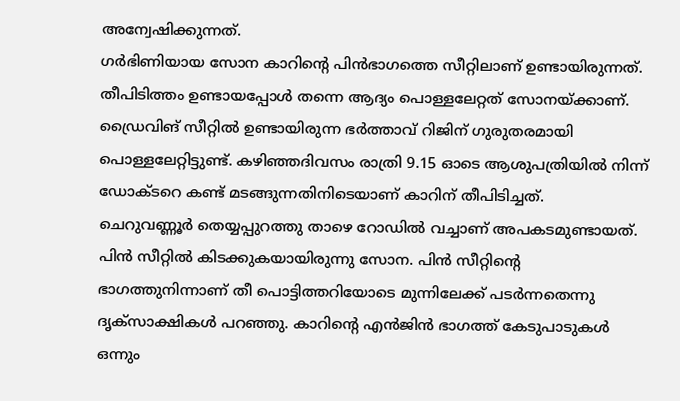അന്വേഷിക്കുന്നത്.
ഗർഭിണിയായ സോന കാറിൻ്റെ പിൻഭാഗത്തെ സീറ്റിലാണ് ഉണ്ടായിരുന്നത്. തീപിടിത്തം ഉണ്ടായപ്പോള്‍ തന്നെ ആദ്യം പൊള്ളലേറ്റത് സോനയ്ക്കാണ്. ഡ്രൈവിങ് സീറ്റില്‍ ഉണ്ടായിരുന്ന ഭർത്താവ് റിജിന് ഗുരുതരമായി പൊള്ളലേറ്റിട്ടുണ്ട്. കഴിഞ്ഞദിവസം രാത്രി 9.15 ഓടെ ആശുപത്രിയില്‍ നിന്ന് ഡോക്ടറെ കണ്ട് മടങ്ങുന്നതിനിടെയാണ് കാറിന് തീപിടിച്ചത്.
ചെറുവണ്ണൂർ തെയ്യപ്പുറത്തു താഴെ റോഡില്‍ വച്ചാണ് അപകടമുണ്ടായത്. പിൻ സീറ്റില്‍ കിടക്കുകയായിരുന്നു സോന. പിൻ സീറ്റിൻ്റെ ഭാഗത്തുനിന്നാണ് തീ പൊട്ടിത്തറിയോടെ മുന്നിലേക്ക് പടർന്നതെന്നു ദൃക്സാക്ഷികള്‍ പറഞ്ഞു. കാറിൻ്റെ എൻജിൻ ഭാഗത്ത് കേടുപാടുകള്‍ ഒന്നും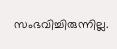സംഭവിച്ചിരുന്നില്ല.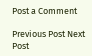Post a Comment

Previous Post Next Post